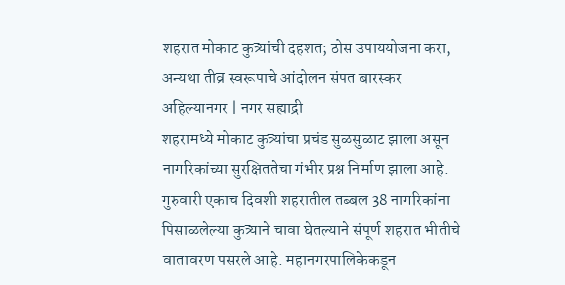शहरात मोकाट कुत्र्यांची दहशत; ठोस उपाययोजना करा, अन्यथा तीव्र स्वरूपाचे आंदोलन संपत बारस्कर
अहिल्यानगर | नगर सह्याद्री
शहरामध्ये मोकाट कुत्र्यांचा प्रचंड सुळसुळाट झाला असून नागरिकांच्या सुरक्षिततेचा गंभीर प्रश्न निर्माण झाला आहे. गुरुवारी एकाच दिवशी शहरातील तब्बल 38 नागरिकांना पिसाळलेल्या कुत्र्याने चावा घेतल्याने संपूर्ण शहरात भीतीचे वातावरण पसरले आहे. महानगरपालिकेकडून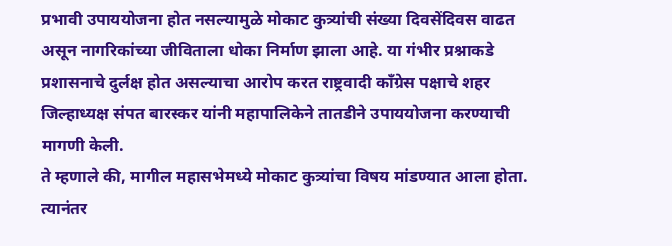प्रभावी उपाययोजना होत नसल्यामुळे मोकाट कुत्र्यांची संख्या दिवसेंदिवस वाढत असून नागरिकांच्या जीविताला धोका निर्माण झाला आहे. या गंभीर प्रश्नाकडे प्रशासनाचे दुर्लक्ष होत असल्याचा आरोप करत राष्ट्रवादी काँग्रेस पक्षाचे शहर जिल्हाध्यक्ष संपत बारस्कर यांनी महापालिकेने तातडीने उपाययोजना करण्याची मागणी केली.
ते म्हणाले की, मागील महासभेमध्ये मोकाट कुत्र्यांचा विषय मांडण्यात आला होता. त्यानंतर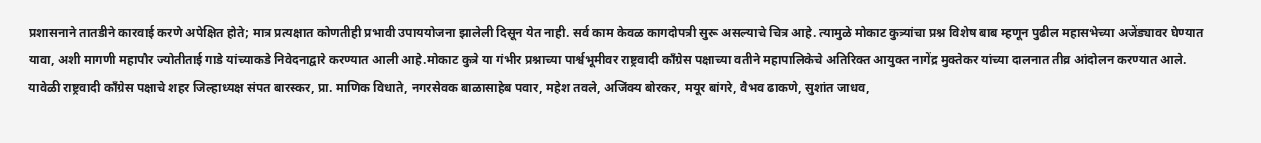प्रशासनाने तातडीने कारवाई करणे अपेक्षित होते; मात्र प्रत्यक्षात कोणतीही प्रभावी उपाययोजना झालेली दिसून येत नाही. सर्व काम केवळ कागदोपत्री सुरू असल्याचे चित्र आहे. त्यामुळे मोकाट कुत्र्यांचा प्रश्न विशेष बाब म्हणून पुढील महासभेच्या अजेंड्यावर घेण्यात यावा, अशी मागणी महापौर ज्योतीताई गाडे यांच्याकडे निवेदनाद्वारे करण्यात आली आहे.मोकाट कुत्रे या गंभीर प्रश्नाच्या पार्श्वभूमीवर राष्ट्रवादी काँग्रेस पक्षाच्या वतीने महापालिकेचे अतिरिक्त आयुक्त नागेंद्र मुक्तेकर यांच्या दालनात तीव्र आंदोलन करण्यात आले.
यावेळी राष्ट्रवादी काँग्रेस पक्षाचे शहर जिल्हाध्यक्ष संपत बारस्कर, प्रा. माणिक विधाते, नगरसेवक बाळासाहेब पवार, महेश तवले, अजिंक्य बोरकर, मयूर बांगरे, वैभव ढाकणे, सुशांत जाधव,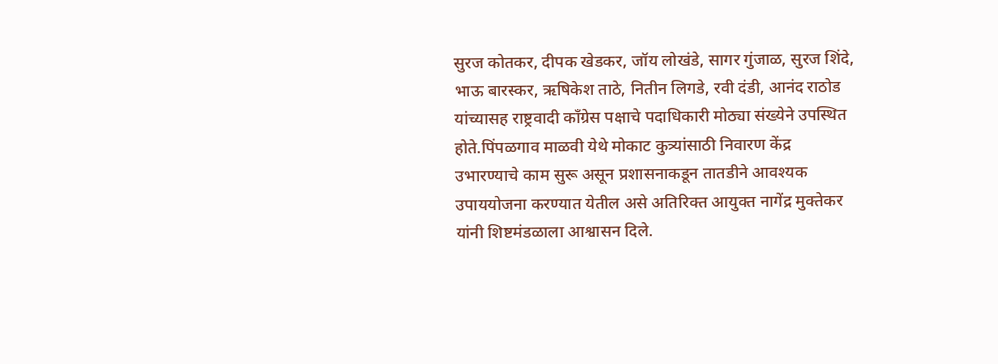सुरज कोतकर, दीपक खेडकर, जॉय लोखंडे, सागर गुंजाळ, सुरज शिंदे, भाऊ बारस्कर, ऋषिकेश ताठे, नितीन लिगडे, रवी दंडी, आनंद राठोड यांच्यासह राष्ट्रवादी काँग्रेस पक्षाचे पदाधिकारी मोठ्या संख्येने उपस्थित होते.पिंपळगाव माळवी येथे मोकाट कुत्र्यांसाठी निवारण केंद्र उभारण्याचे काम सुरू असून प्रशासनाकडून तातडीने आवश्यक उपाययोजना करण्यात येतील असे अतिरिक्त आयुक्त नागेंद्र मुक्तेकर यांनी शिष्टमंडळाला आश्वासन दिले.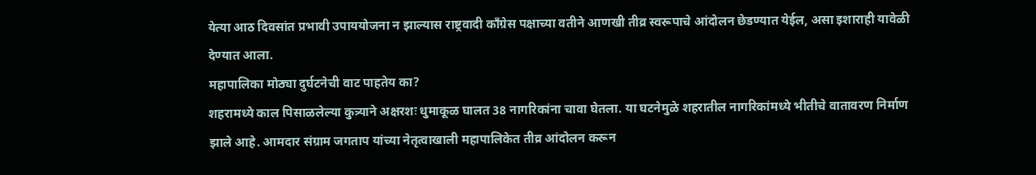येत्या आठ दिवसांत प्रभावी उपाययोजना न झाल्यास राष्ट्रवादी काँग्रेस पक्षाच्या वतीने आणखी तीव्र स्वरूपाचे आंदोलन छेडण्यात येईल, असा इशाराही यावेळी देण्यात आला.
महापालिका मोठ्या दुर्घटनेची वाट पाहतेय का?
शहरामध्ये काल पिसाळलेल्या कुत्र्याने अक्षरशः धुमाकूळ घालत 38 नागरिकांना चावा घेतला. या घटनेमुळे शहरातील नागरिकांमध्ये भीतीचे वातावरण निर्माण झाले आहे. आमदार संग्राम जगताप यांच्या नेतृत्वाखाली महापालिकेत तीव्र आंदोलन करून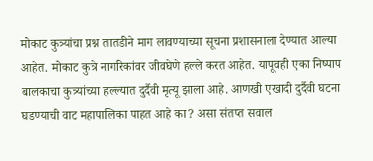मोकाट कुत्र्यांचा प्रश्न तातडीने माग लावण्याच्या सूचना प्रशासनाला देण्यात आल्या आहेत. मोकाट कुत्रे नागरिकांवर जीवघेणे हल्ले करत आहेत. यापूवही एका निष्पाप बालकाचा कुत्र्यांच्या हल्ल्यात दुर्दैवी मृत्यू झाला आहे. आणखी एखादी दुर्दैवी घटना घडण्याची वाट महापालिका पाहत आहे का? असा संतप्त सवाल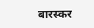बारस्कर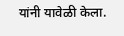यांनी यावेळी केला.